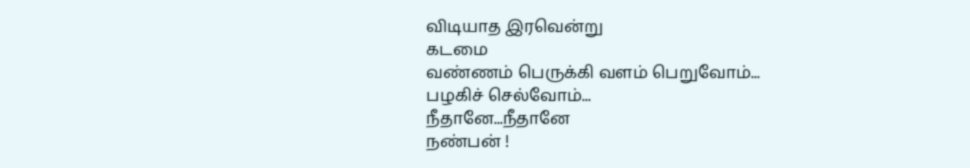விடியாத இரவென்று
கடமை
வண்ணம் பெருக்கி வளம் பெறுவோம்...
பழகிச் செல்வோம்...
நீதானே...நீதானே
நண்பன் !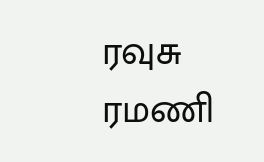ரவுசு ரமணி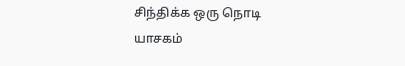சிந்திக்க ஒரு நொடி
யாசகம்